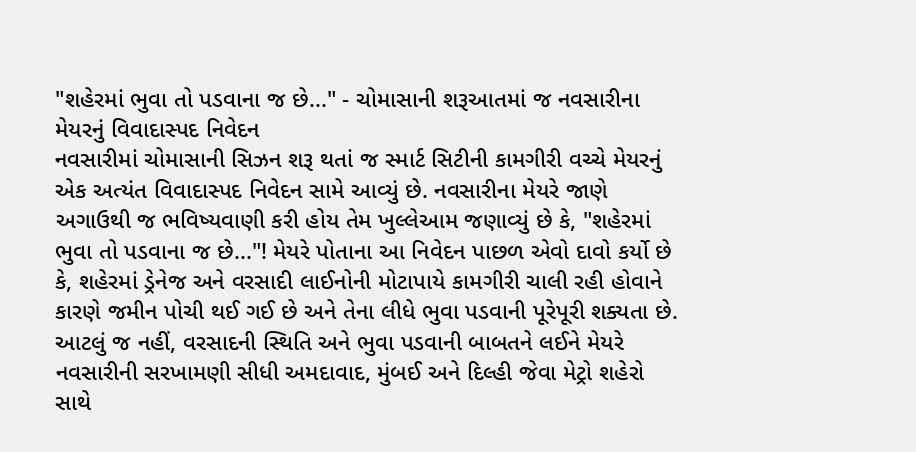"શહેરમાં ભુવા તો પડવાના જ છે..." - ચોમાસાની શરૂઆતમાં જ નવસારીના મેયરનું વિવાદાસ્પદ નિવેદન
નવસારીમાં ચોમાસાની સિઝન શરૂ થતાં જ સ્માર્ટ સિટીની કામગીરી વચ્ચે મેયરનું એક અત્યંત વિવાદાસ્પદ નિવેદન સામે આવ્યું છે. નવસારીના મેયરે જાણે અગાઉથી જ ભવિષ્યવાણી કરી હોય તેમ ખુલ્લેઆમ જણાવ્યું છે કે, "શહેરમાં ભુવા તો પડવાના જ છે..."! મેયરે પોતાના આ નિવેદન પાછળ એવો દાવો કર્યો છે કે, શહેરમાં ડ્રેનેજ અને વરસાદી લાઈનોની મોટાપાયે કામગીરી ચાલી રહી હોવાને કારણે જમીન પોચી થઈ ગઈ છે અને તેના લીધે ભુવા પડવાની પૂરેપૂરી શક્યતા છે. આટલું જ નહીં, વરસાદની સ્થિતિ અને ભુવા પડવાની બાબતને લઈને મેયરે નવસારીની સરખામણી સીધી અમદાવાદ, મુંબઈ અને દિલ્હી જેવા મેટ્રો શહેરો સાથે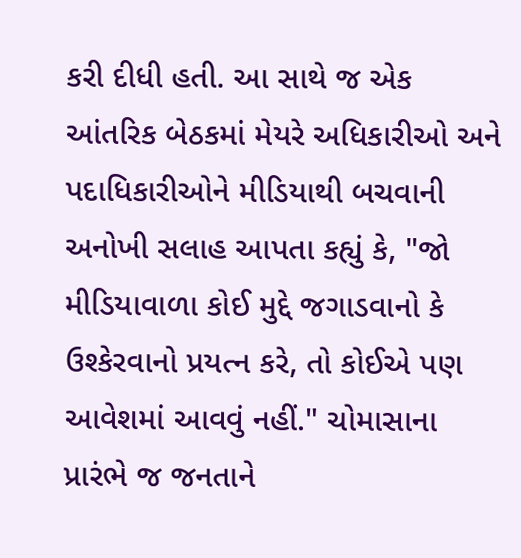કરી દીધી હતી. આ સાથે જ એક આંતરિક બેઠકમાં મેયરે અધિકારીઓ અને પદાધિકારીઓને મીડિયાથી બચવાની અનોખી સલાહ આપતા કહ્યું કે, "જો મીડિયાવાળા કોઈ મુદ્દે જગાડવાનો કે ઉશ્કેરવાનો પ્રયત્ન કરે, તો કોઈએ પણ આવેશમાં આવવું નહીં." ચોમાસાના પ્રારંભે જ જનતાને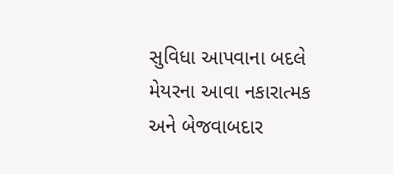સુવિધા આપવાના બદલે મેયરના આવા નકારાત્મક અને બેજવાબદાર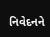નિવેદનને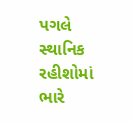પગલે સ્થાનિક રહીશોમાં ભારે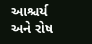આશ્ચર્ય અને રોષ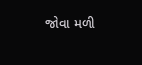જોવા મળી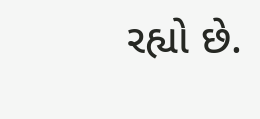રહ્યો છે.